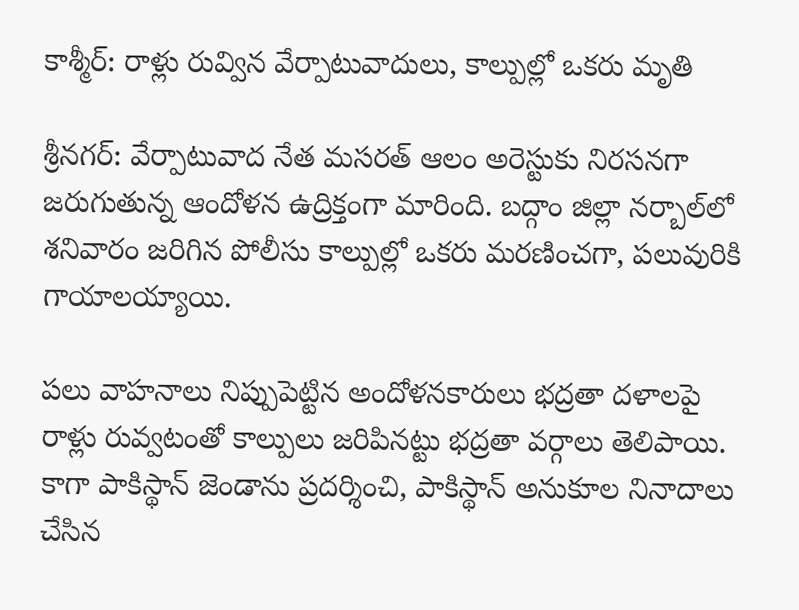కాశ్మీర్: రాళ్లు రువ్విన వేర్పాటువాదులు, కాల్పుల్లో ఒకరు మృతి

శ్రీనగర్: వేర్పాటువాద నేత మసరత్ ఆలం అరెస్టుకు నిరసనగా జరుగుతున్న ఆందోళన ఉద్రిక్తంగా మారింది. బద్గాం జిల్లా నర్బాల్‌లో శనివారం జరిగిన పోలీసు కాల్పుల్లో ఒకరు మరణించగా, పలువురికి గాయాలయ్యాయి.

పలు వాహనాలు నిప్పుపెట్టిన అందోళనకారులు భద్రతా దళాలపై రాళ్లు రువ్వటంతో కాల్పులు జరిపినట్టు భద్రతా వర్గాలు తెలిపాయి. కాగా పాకిస్థాన్ జెండాను ప్రదర్శించి, పాకిస్థాన్ అనుకూల నినాదాలు చేసిన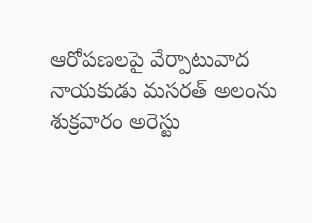ఆరోపణలపై వేర్పాటువాద నాయకుడు మసరత్ అలంను శుక్రవారం అరెస్టు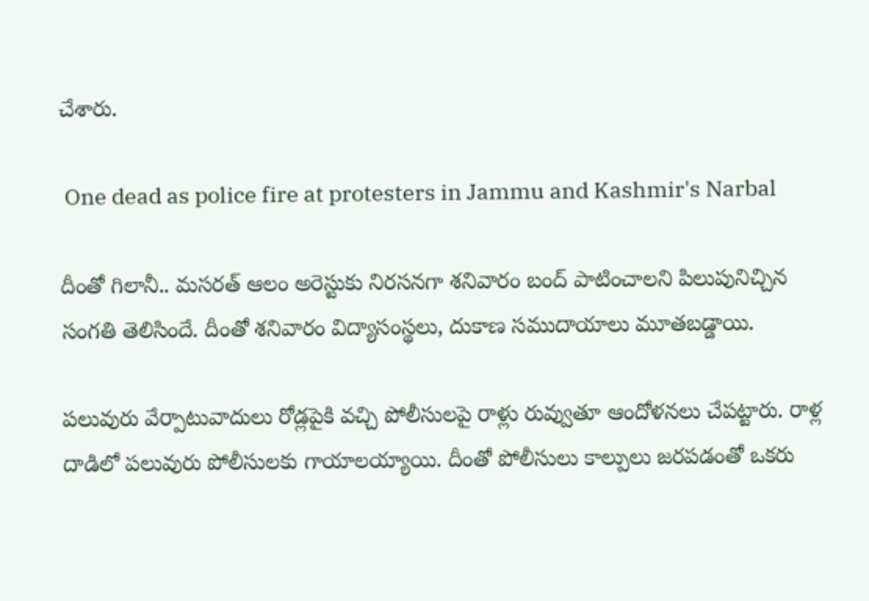చేశారు.

 One dead as police fire at protesters in Jammu and Kashmir's Narbal

దీంతో గిలానీ.. మసరత్ ఆలం అరెస్టుకు నిరసనగా శనివారం బంద్ పాటించాలని పిలుపునిచ్చిన సంగతి తెలిసిందే. దీంతో శనివారం విద్యాసంస్థలు, దుకాణ సముదాయాలు మూతబడ్డాయి.

పలువురు వేర్పాటువాదులు రోడ్లపైకి వచ్చి పోలీసులపై రాళ్లు రువ్వుతూ ఆందోళనలు చేపట్టారు. రాళ్ల దాడిలో పలువురు పోలీసులకు గాయాలయ్యాయి. దీంతో పోలీసులు కాల్పులు జరపడంతో ఒకరు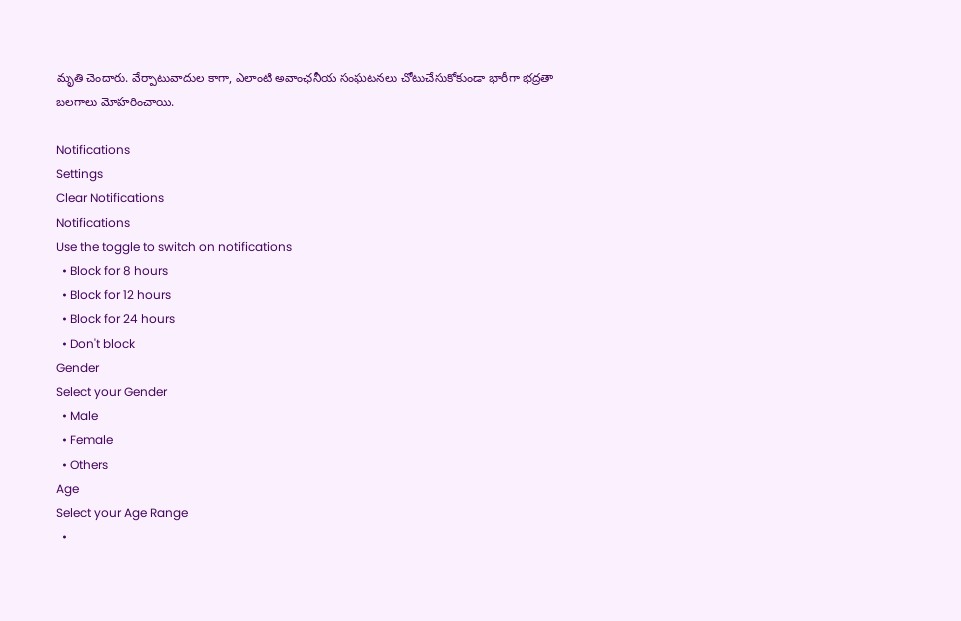మృతి చెందారు. వేర్పాటువాదుల కాగా, ఎలాంటి అవాంఛనీయ సంఘటనలు చోటుచేసుకోకుండా భారీగా భద్రతా బలగాలు మోహరించాయి.

Notifications
Settings
Clear Notifications
Notifications
Use the toggle to switch on notifications
  • Block for 8 hours
  • Block for 12 hours
  • Block for 24 hours
  • Don't block
Gender
Select your Gender
  • Male
  • Female
  • Others
Age
Select your Age Range
  •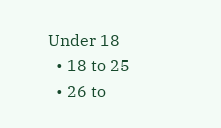Under 18
  • 18 to 25
  • 26 to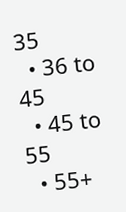35
  • 36 to 45
  • 45 to 55
  • 55+